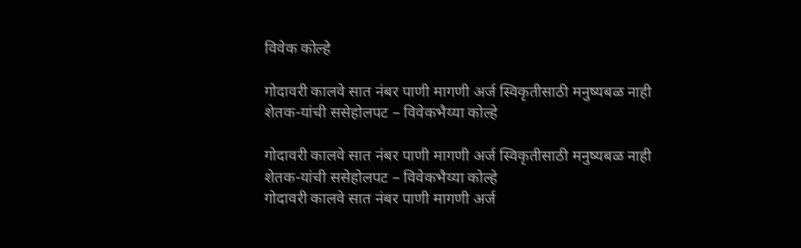विवेक कोल्हे

गोदावरी कालवे सात नंबर पाणी मागणी अर्ज स्विकृतीसाठी मनुष्यबळ नाही शेतक-यांची ससेहोलपट – विवेकभैय्या कोल्हे

गोदावरी कालवे सात नंबर पाणी मागणी अर्ज स्विकृतीसाठी मनुष्यबळ नाही शेतक-यांची ससेहोलपट – विवेकभैय्या कोल्हे
गोदावरी कालवे सात नंबर पाणी मागणी अर्ज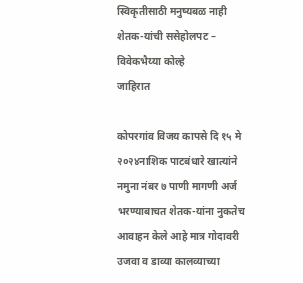स्विकृतीसाठी मनुष्यबळ नाही शेतक-यांची ससेहोलपट – विवेकभैय्या कोल्हे
जाहिरात

कोपरगांव विजय कापसे दि १५ मे २०२४नाशिक पाटबंधारे खात्यांने नमुना नंबर ७ पाणी मागणी अर्ज भरण्याबाचत शेतक-यांना नुकतेच आवाहन केले आहे मात्र गोदावरी उजवा व डाव्या कालव्याच्या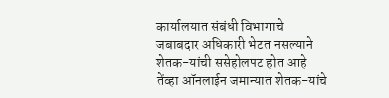कार्यालयात संबंधी विभागाचे जबाबदार अधिकारी भेटत नसल्याने शेतक-यांची ससेहोलपट होत आहे तेंव्हा ऑनलाईन जमान्यात शेतक-यांचे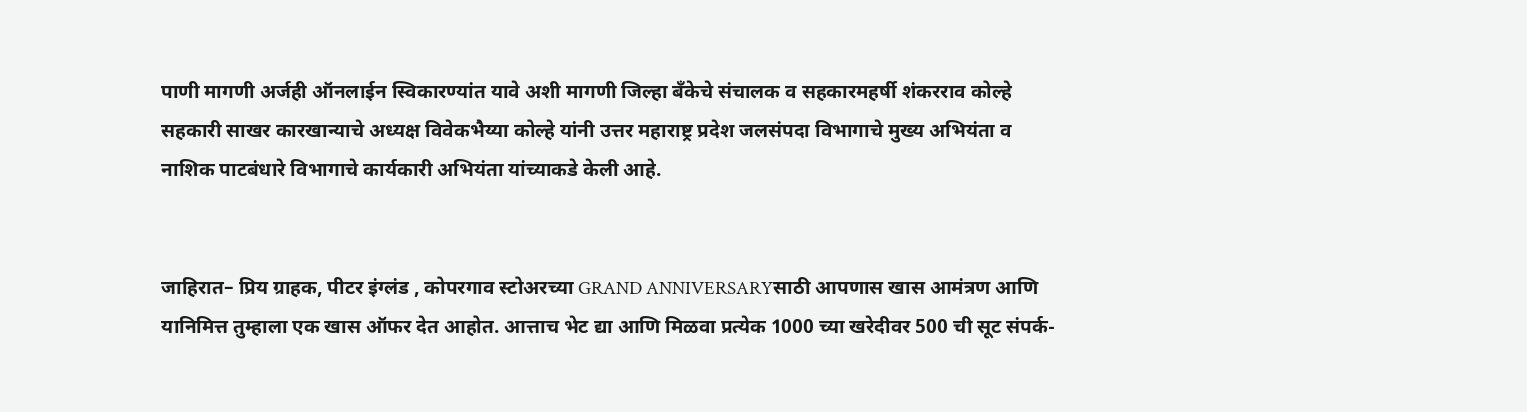पाणी मागणी अर्जही ऑनलाईन स्विकारण्यांत यावे अशी मागणी जिल्हा बँकेचे संचालक व सहकारमहर्षी शंकरराव कोल्हे सहकारी साखर कारखान्याचे अध्यक्ष विवेकभैय्या कोल्हे यांनी उत्तर महाराष्ट्र प्रदेश जलसंपदा विभागाचे मुख्य अभियंता व नाशिक पाटबंधारे विभागाचे कार्यकारी अभियंता यांच्याकडे केली आहे.


जाहिरात– प्रिय ग्राहक, पीटर इंग्लंड , कोपरगाव स्टोअरच्या GRAND ANNIVERSARYसाठी आपणास खास आमंत्रण आणि यानिमित्त तुम्हाला एक खास ऑफर देत आहोत. आत्ताच भेट द्या आणि मिळवा प्रत्येक 1000 च्या खरेदीवर 500 ची सूट संपर्क-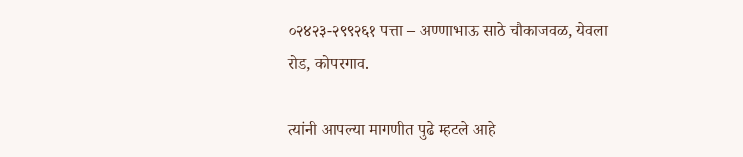०२४२३-२९९२६१ पत्ता – अण्णाभाऊ साठे चौकाजवळ, येवला रोड, कोपरगाव.

त्यांनी आपल्या मागणीत पुढे म्हटले आहे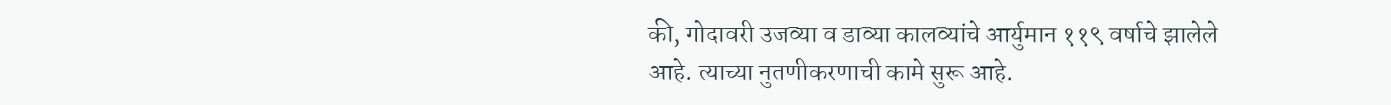की, गोदावरी उजव्या व डाव्या कालव्यांचे आर्युमान ११९ वर्षाचे झालेले आहे. त्याच्या नुतणीकरणाची कामे सुरू आहे.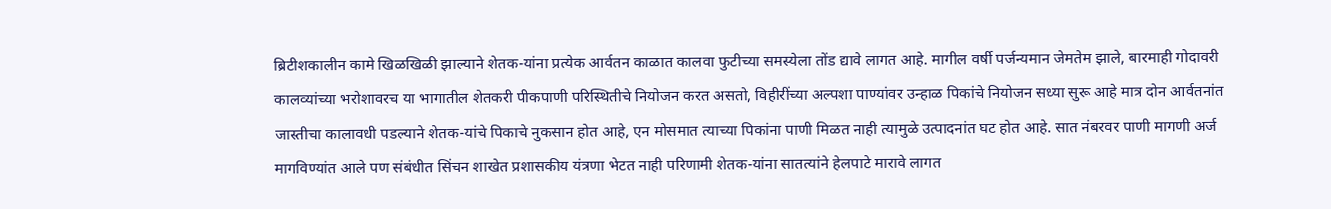ब्रिटीशकालीन कामे खिळखिळी झाल्याने शेतक-यांना प्रत्येक आर्वतन काळात कालवा फुटीच्या समस्येला तोंड द्यावे लागत आहे. मागील वर्षी पर्जन्यमान जेमतेम झाले, बारमाही गोदावरी कालव्यांच्या भरोशावरच या भागातील शेतकरी पीकपाणी परिस्थितीचे नियोजन करत असतो, विहीरींच्या अल्पशा पाण्यांवर उन्हाळ पिकांचे नियोजन सध्या सुरू आहे मात्र दोन आर्वतनांत जास्तीचा कालावधी पडल्याने शेतक-यांचे पिकाचे नुकसान होत आहे, एन मोसमात त्याच्या पिकांना पाणी मिळत नाही त्यामुळे उत्पादनांत घट होत आहे. सात नंबरवर पाणी मागणी अर्ज मागविण्यांत आले पण संबंधीत सिंचन शाखेत प्रशासकीय यंत्रणा भेटत नाही परिणामी शेतक-यांना सातत्यांने हेलपाटे मारावे लागत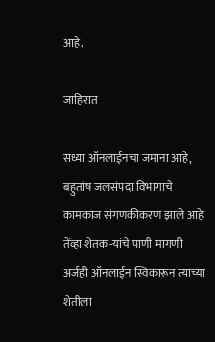आहे.

जाहिरात

सध्या ऑनलाईनचा जमाना आहे, बहुतांष जलसंपदा विभागाचे कामकाज संगणकीकरण झाले आहे तेंव्हा शेतक-यांचे पाणी मागणी अर्जही ऑनलाईन स्विकारून त्याच्या शेतीला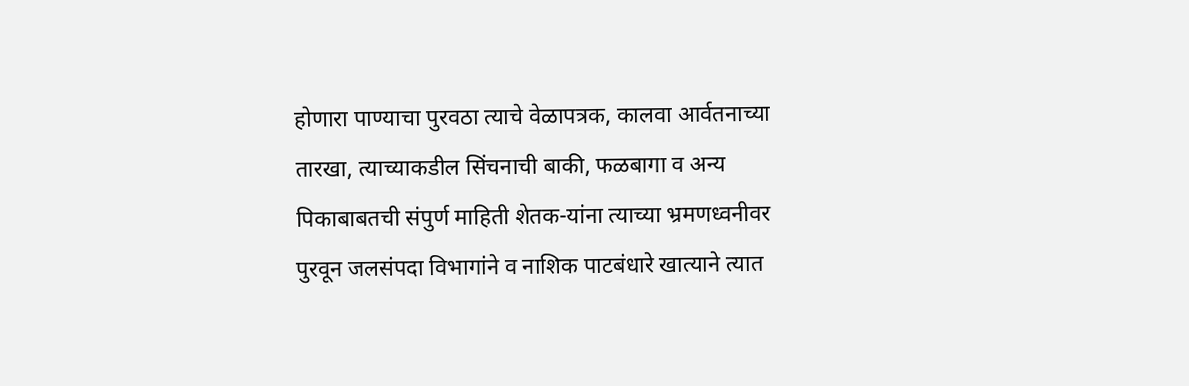होणारा पाण्याचा पुरवठा त्याचे वेळापत्रक, कालवा आर्वतनाच्या तारखा, त्याच्याकडील सिंचनाची बाकी, फळबागा व अन्य पिकाबाबतची संपुर्ण माहिती शेतक-यांना त्याच्या भ्रमणध्वनीवर पुरवून जलसंपदा विभागांने व नाशिक पाटबंधारे खात्याने त्यात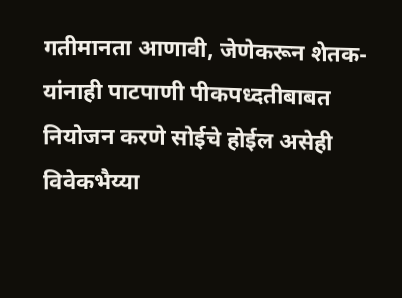गतीमानता आणावी, जेणेकरून शेतक-यांनाही पाटपाणी पीकपध्दतीबाबत नियोजन करणे सोईचे होईल असेही विवेकभैय्या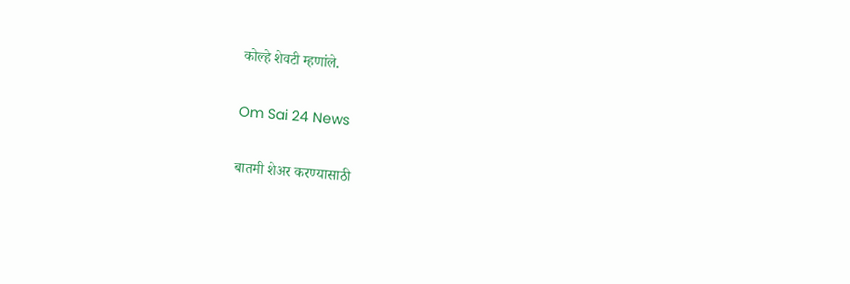कोल्हे शेवटी म्हणांले.

Om Sai 24 News

बातमी शेअर करण्यासाठी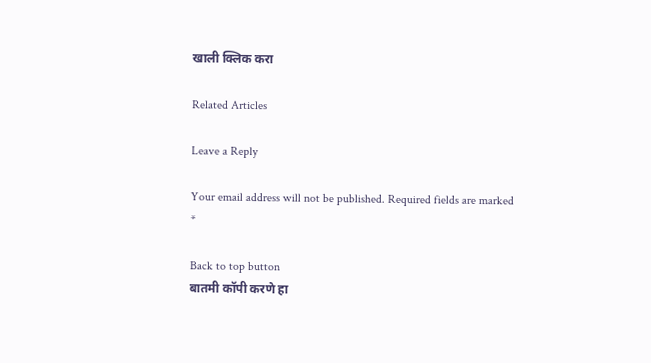खाली क्लिक करा

Related Articles

Leave a Reply

Your email address will not be published. Required fields are marked *

Back to top button
बातमी कॉपी करणे हा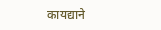कायद्याने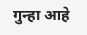गुन्हा आहे